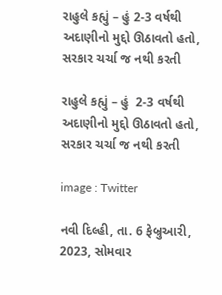રાહુલે કહ્યું – હું 2-3 વર્ષથી અદાણીનો મુદ્દો ઊઠાવતો હતો, સરકાર ચર્ચા જ નથી કરતી

રાહુલે કહ્યું – હું  2-3 વર્ષથી અદાણીનો મુદ્દો ઊઠાવતો હતો, સરકાર ચર્ચા જ નથી કરતી

image : Twitter

નવી દિલ્હી, તા. 6 ફેબ્રુઆરી, 2023, સોમવાર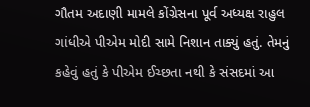ગૌતમ અદાણી મામલે કોંગ્રેસના પૂર્વ અધ્યક્ષ રાહુલ ગાંધીએ પીએમ મોદી સામે નિશાન તાક્યું હતું. તેમનું કહેવું હતું કે પીએમ ઈચ્છતા નથી કે સંસદમાં આ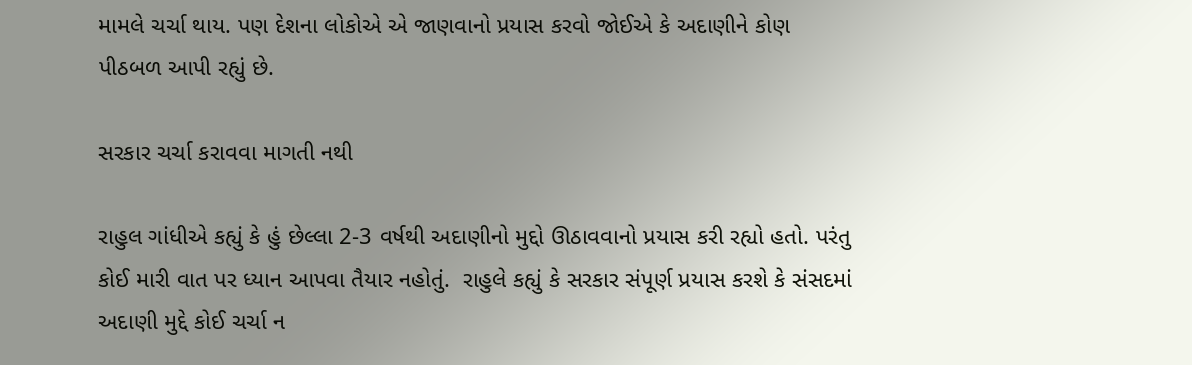મામલે ચર્ચા થાય. પણ દેશના લોકોએ એ જાણવાનો પ્રયાસ કરવો જોઈએ કે અદાણીને કોણ પીઠબળ આપી રહ્યું છે.

સરકાર ચર્ચા કરાવવા માગતી નથી

રાહુલ ગાંધીએ કહ્યું કે હું છેલ્લા 2-3 વર્ષથી અદાણીનો મુદ્દો ઊઠાવવાનો પ્રયાસ કરી રહ્યો હતો. પરંતુ કોઈ મારી વાત પર ધ્યાન આપવા તૈયાર નહોતું.  રાહુલે કહ્યું કે સરકાર સંપૂર્ણ પ્રયાસ કરશે કે સંસદમાં અદાણી મુદ્દે કોઈ ચર્ચા ન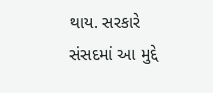થાય. સરકારે સંસદમાં આ મુદ્દે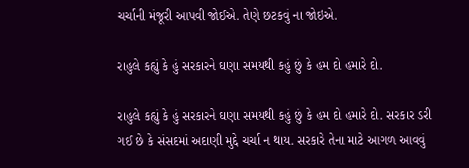ચર્ચાની મંજૂરી આપવી જોઈએ. તેણે છટકવું ના જોઇએ.

રાહુલે કહ્યું કે હું સરકારને ઘણા સમયથી કહું છું કે હમ દો હમારે દો.

રાહુલે કહ્યું કે હું સરકારને ઘણા સમયથી કહું છું કે હમ દો હમારે દો. સરકાર ડરી ગઈ છે કે સંસદમાં અદાણી મુદ્દે ચર્ચા ન થાય. સરકારે તેના માટે આગળ આવવું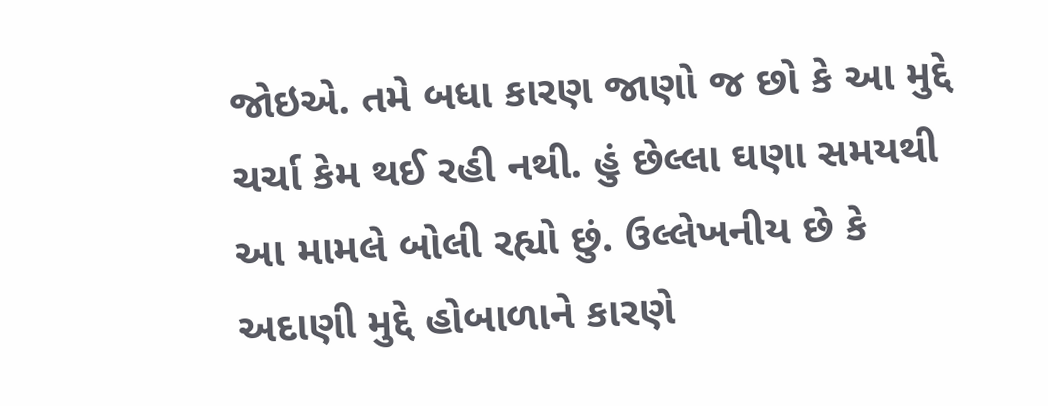જોઇએ. તમે બધા કારણ જાણો જ છો કે આ મુદ્દે ચર્ચા કેમ થઈ રહી નથી. હું છેલ્લા ઘણા સમયથી આ મામલે બોલી રહ્યો છું. ઉલ્લેખનીય છે કે અદાણી મુદ્દે હોબાળાને કારણે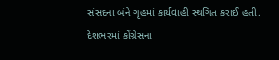સંસદના બંને ગૃહમાં કાર્યવાહી સ્થગિત કરાઈ હતી. દેશભરમાં કોંગ્રેસના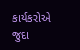કાર્યકરોએ જુદા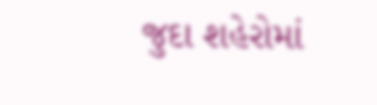જુદા શહેરોમાં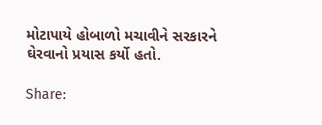મોટાપાયે હોબાળો મચાવીને સરકારને ઘેરવાનો પ્રયાસ કર્યો હતો.

Share: